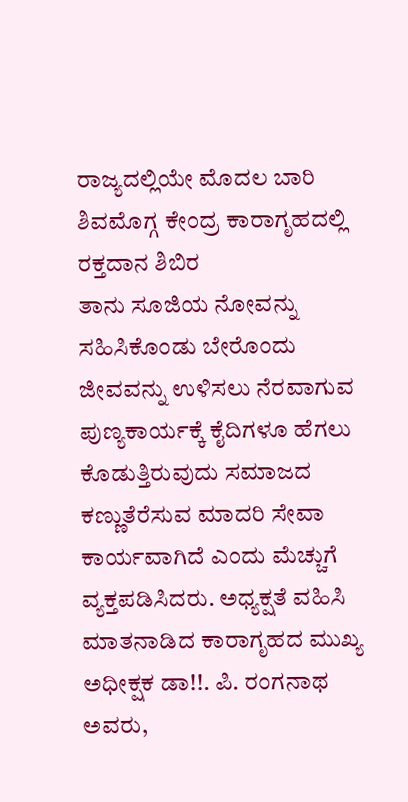ರಾಜ್ಯದಲ್ಲಿಯೇ ಮೊದಲ ಬಾರಿ ಶಿವಮೊಗ್ಗ ಕೇಂದ್ರ ಕಾರಾಗೃಹದಲ್ಲಿ ರಕ್ತದಾನ ಶಿಬಿರ
ತಾನು ಸೂಜಿಯ ನೋವನ್ನು ಸಹಿಸಿಕೊಂಡು ಬೇರೊಂದು ಜೀವವನ್ನು ಉಳಿಸಲು ನೆರವಾಗುವ ಪುಣ್ಯಕಾರ್ಯಕ್ಕೆ ಕೈದಿಗಳೂ ಹೆಗಲು ಕೊಡುತ್ತಿರುವುದು ಸಮಾಜದ ಕಣ್ಣುತೆರೆಸುವ ಮಾದರಿ ಸೇವಾ ಕಾರ್ಯವಾಗಿದೆ ಎಂದು ಮೆಚ್ಚುಗೆ ವ್ಯಕ್ತಪಡಿಸಿದರು. ಅಧ್ಯಕ್ಷತೆ ವಹಿಸಿ ಮಾತನಾಡಿದ ಕಾರಾಗೃಹದ ಮುಖ್ಯ ಅಧೀಕ್ಷಕ ಡಾ!!. ಪಿ. ರಂಗನಾಥ ಅವರು,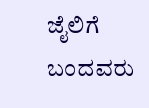ಜೈಲಿಗೆ ಬಂದವರು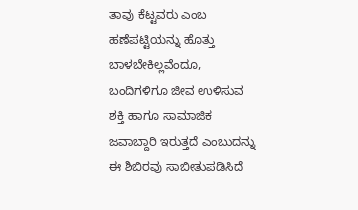ತಾವು ಕೆಟ್ಟವರು ಎಂಬ ಹಣೆಪಟ್ಟಿಯನ್ನು ಹೊತ್ತು ಬಾಳಬೇಕಿಲ್ಲವೆಂದೂ, ಬಂದಿಗಳಿಗೂ ಜೀವ ಉಳಿಸುವ ಶಕ್ತಿ ಹಾಗೂ ಸಾಮಾಜಿಕ ಜವಾಬ್ದಾರಿ ಇರುತ್ತದೆ ಎಂಬುದನ್ನು ಈ ಶಿಬಿರವು ಸಾಬೀತುಪಡಿಸಿದೆ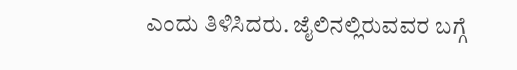ಎಂದು ತಿಳಿಸಿದರು. ಜೈಲಿನಲ್ಲಿರುವವರ ಬಗ್ಗೆ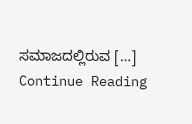ಸಮಾಜದಲ್ಲಿರುವ […]
Continue Reading